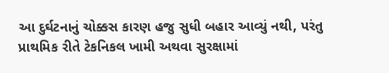આ દુર્ઘટનાનું ચોક્કસ કારણ હજુ સુધી બહાર આવ્યું નથી, પરંતુ પ્રાથમિક રીતે ટેકનિકલ ખામી અથવા સુરક્ષામાં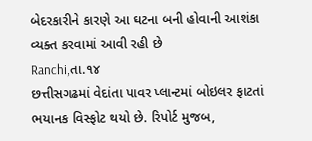બેદરકારીને કારણે આ ઘટના બની હોવાની આશંકા વ્યક્ત કરવામાં આવી રહી છે
Ranchi,તા.૧૪
છત્તીસગઢમાં વેદાંતા પાવર પ્લાન્ટમાં બોઇલર ફાટતાં ભયાનક વિસ્ફોટ થયો છે. રિપોર્ટ મુજબ,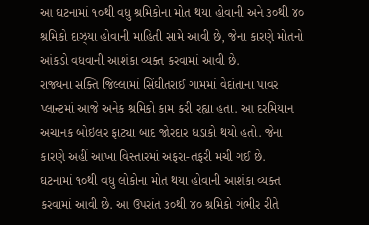આ ઘટનામાં ૧૦થી વધુ શ્રમિકોના મોત થયા હોવાની અને ૩૦થી ૪૦ શ્રમિકો દાઝ્યા હોવાની માહિતી સામે આવી છે, જેના કારણે મોતનો આંકડો વધવાની આશંકા વ્યક્ત કરવામાં આવી છે.
રાજ્યના સક્તિ જિલ્લામાં સિંઘીતરાઈ ગામમાં વેદાંતાના પાવર પ્લાન્ટમાં આજે અનેક શ્રમિકો કામ કરી રહ્યા હતા. આ દરમિયાન અચાનક બોઇલર ફાટ્યા બાદ જોરદાર ધડાકો થયો હતો. જેના કારણે અહીં આખા વિસ્તારમાં અફરા-તફરી મચી ગઈ છે.
ઘટનામાં ૧૦થી વધુ લોકોના મોત થયા હોવાની આશંકા વ્યક્ત કરવામાં આવી છે. આ ઉપરાંત ૩૦થી ૪૦ શ્રમિકો ગંભીર રીતે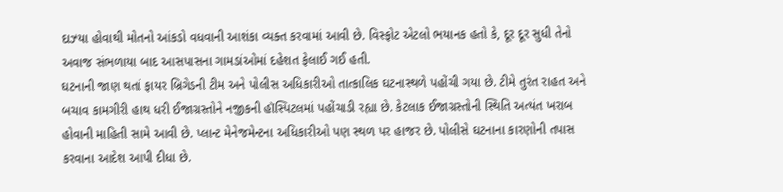દાઝ્યા હોવાથી મોતનો આંકડો વધવાની આશંકા વ્યક્ત કરવામાં આવી છે. વિસ્ફોટ એટલો ભયાનક હતો કે, દૂર દૂર સુધી તેનો અવાજ સંભળાયા બાદ આસપાસના ગામડાંઓમાં દહેશત ફેલાઈ ગઈ હતી.
ઘટનાની જાણ થતાં ફાયર બ્રિગેડની ટીમ અને પોલીસ અધિકારીઓ તાત્કાલિક ઘટનાસ્થળે પહોંચી ગયા છે. ટીમે તુરંત રાહત અને બચાવ કામગીરી હાથ ધરી ઈજાગ્રસ્તોને નજીકની હૉસ્પિટલમાં પહોંચાડી રહ્યા છે. કેટલાક ઈજાગ્રસ્તોની સ્થિતિ અત્યંત ખરાબ હોવાની માહિતી સામે આવી છે. પ્લાન્ટ મેનેજમેન્ટના અધિકારીઓ પણ સ્થળ પર હાજર છે. પોલીસે ઘટનાના કારણોની તપાસ કરવાના આદેશ આપી દીધા છે.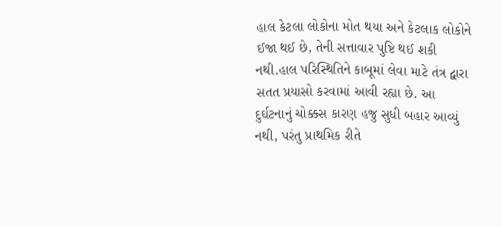હાલ કેટલા લોકોના મોત થયા અને કેટલાક લોકોને ઈજા થઈ છે, તેની સત્તાવાર પુષ્ટિ થઈ શકી નથી.હાલ પરિસ્થિતિને કાબૂમાં લેવા માટે તંત્ર દ્વારા સતત પ્રયાસો કરવામાં આવી રહ્યા છે. આ દુર્ઘટનાનું ચોક્કસ કારણ હજુ સુધી બહાર આવ્યું નથી, પરંતુ પ્રાથમિક રીતે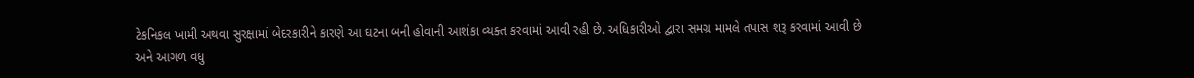ટેકનિકલ ખામી અથવા સુરક્ષામાં બેદરકારીને કારણે આ ઘટના બની હોવાની આશંકા વ્યક્ત કરવામાં આવી રહી છે. અધિકારીઓ દ્વારા સમગ્ર મામલે તપાસ શરૂ કરવામાં આવી છે અને આગળ વધુ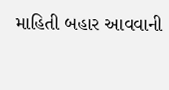માહિતી બહાર આવવાની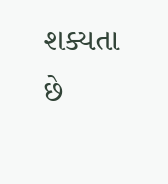શક્યતા છે